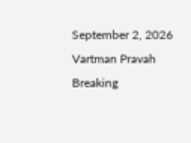September 2, 2026
Vartman Pravah
Breaking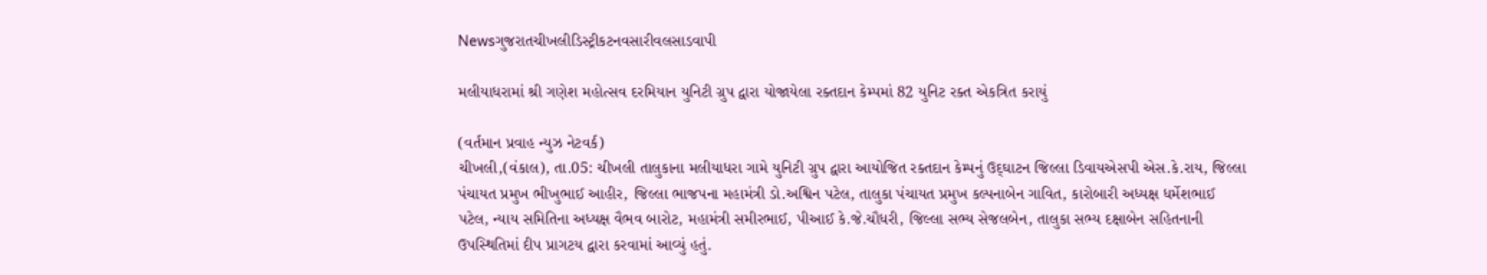Newsગુજરાતચીખલીડિસ્ટ્રીકટનવસારીવલસાડવાપી

મલીયાધરામાં શ્રી ગણેશ મહોત્‍સવ દરમિયાન યુનિટી ગ્રુપ દ્વારા યોજાયેલા રક્‍તદાન કેમ્‍પમાં 82 યુનિટ રક્‍ત એકત્રિત કરાયું

(વર્તમાન પ્રવાહ ન્‍યુઝ નેટવર્ક)
ચીખલી,(વંકાલ), તા.05: ચીખલી તાલુકાના મલીયાધરા ગામે યુનિટી ગ્રુપ દ્વારા આયોજિત રક્‍તદાન કેમ્‍પનું ઉદ્‌ઘાટન જિલ્લા ડિવાયએસપી એસ.કે.રાય, જિલ્લા પંચાયત પ્રમુખ ભીખુભાઈ આહીર, જિલ્લા ભાજપના મહામંત્રી ડો.અશ્વિન પટેલ, તાલુકા પંચાયત પ્રમુખ કલ્‍પનાબેન ગાવિત, કારોબારી અધ્‍યક્ષ ધર્મેશભાઈ પટેલ, ન્‍યાય સમિતિના અધ્‍યક્ષ વૈભવ બારોટ, મહામંત્રી સમીરભાઈ, પીઆઈ કે.જે.ચૌધરી, જિલ્લા સભ્‍ય સેજલબેન, તાલુકા સભ્‍ય દક્ષાબેન સહિતનાની ઉપસ્‍થિતિમાં દીપ પ્રાગટય દ્વારા કરવામાં આવ્‍યું હતું.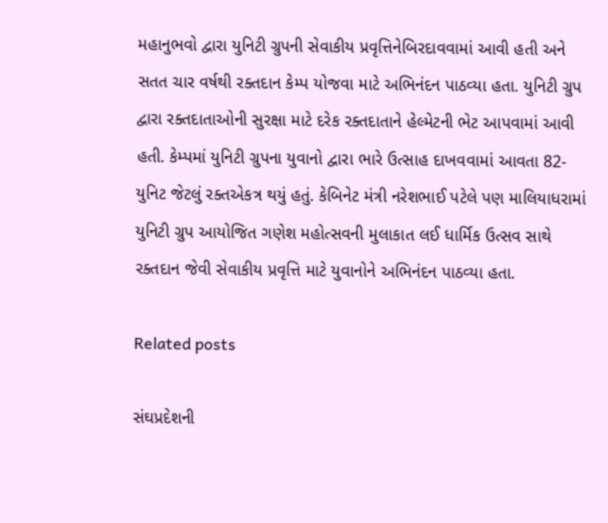મહાનુભવો દ્વારા યુનિટી ગ્રુપની સેવાકીય પ્રવૃત્તિનેબિરદાવવામાં આવી હતી અને સતત ચાર વર્ષથી રક્‍તદાન કેમ્‍પ યોજવા માટે અભિનંદન પાઠવ્‍યા હતા. યુનિટી ગ્રુપ દ્વારા રક્‍તદાતાઓની સુરક્ષા માટે દરેક રક્‍તદાતાને હેલ્‍મેટની ભેટ આપવામાં આવી હતી. કેમ્‍પમાં યુનિટી ગ્રુપના યુવાનો દ્વારા ભારે ઉત્‍સાહ દાખવવામાં આવતા 82- યુનિટ જેટલું રક્‍તએકત્ર થયું હતું. કેબિનેટ મંત્રી નરેશભાઈ પટેલે પણ માલિયાધરામાં યુનિટી ગ્રુપ આયોજિત ગણેશ મહોત્‍સવની મુલાકાત લઈ ધાર્મિક ઉત્‍સવ સાથે રક્‍તદાન જેવી સેવાકીય પ્રવૃત્તિ માટે યુવાનોને અભિનંદન પાઠવ્‍યા હતા.

Related posts

સંઘપ્રદેશની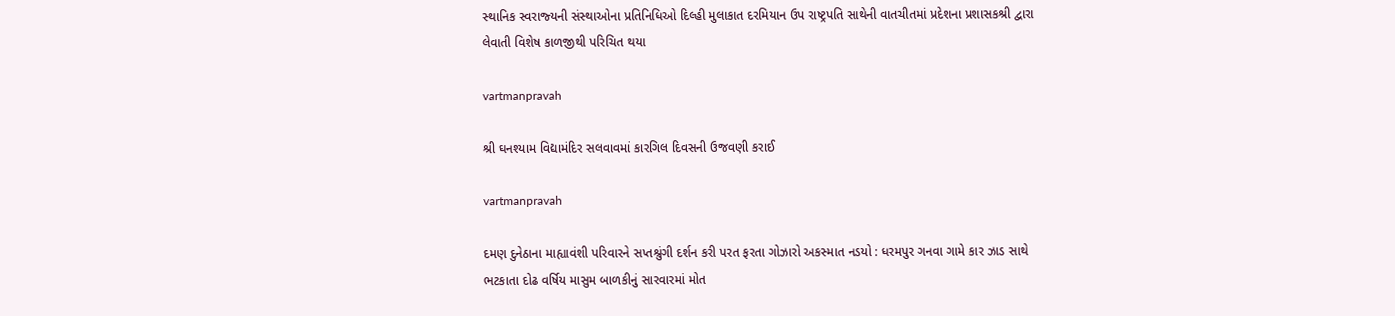સ્‍થાનિક સ્‍વરાજ્‍યની સંસ્‍થાઓના પ્રતિનિધિઓ દિલ્‍હી મુલાકાત દરમિયાન ઉપ રાષ્‍ટ્રપતિ સાથેની વાતચીતમાં પ્રદેશના પ્રશાસકશ્રી દ્વારા લેવાતી વિશેષ કાળજીથી પરિચિત થયા

vartmanpravah

શ્રી ઘનશ્‍યામ વિદ્યામંદિર સલવાવમાં કારગિલ દિવસની ઉજવણી કરાઈ

vartmanpravah

દમણ દુનેઠાના માહ્યાવંશી પરિવારને સપ્તશ્રુંગી દર્શન કરી પરત ફરતા ગોઝારો અકસ્‍માત નડયો : ધરમપુર ગનવા ગામે કાર ઝાડ સાથે ભટકાતા દોઢ વર્ષિય માસુમ બાળકીનું સારવારમાં મોત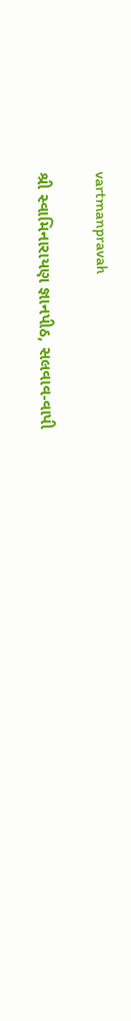vartmanpravah

શ્રી સ્‍વામિનારાયણ જ્ઞાનપીઠ, સલવાવ-વાપી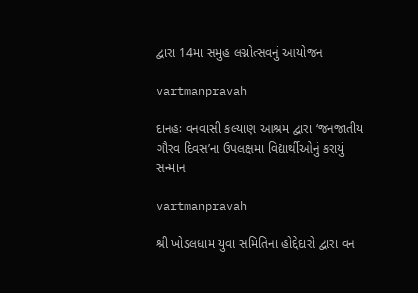દ્વારા 14મા સમુહ લગ્નોત્‍સવનું આયોજન

vartmanpravah

દાનહઃ વનવાસી કલ્‍યાણ આશ્રમ દ્વારા ‘જનજાતીય ગૌરવ દિવસ’ના ઉપલક્ષમા વિદ્યાર્થીઓનું કરાયું સન્‍માન

vartmanpravah

શ્રી ખોડલધામ યુવા સમિતિના હોદ્દેદારો દ્વારા વન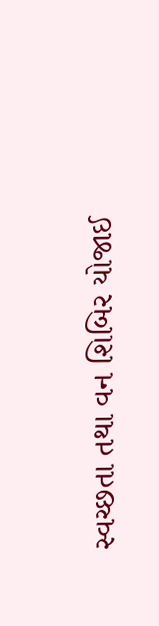સ્‍વચ્‍છતા તથા વન શિબિર યોજાઈ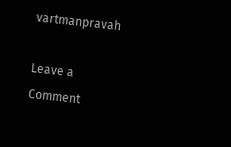vartmanpravah

Leave a Comment